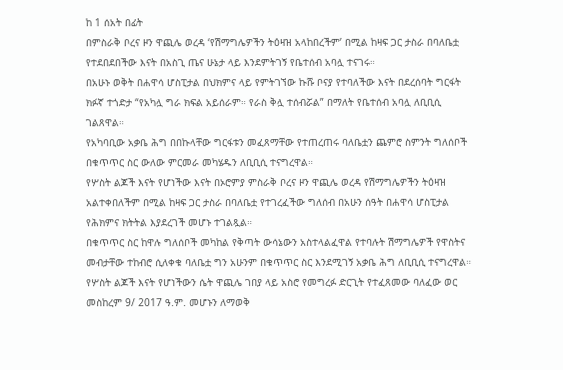ከ 1 ሰአት በፊት
በምስራቅ ቦረና ዞን ዋጪሌ ወረዳ ‘የሽማግሌዎችን ትዕዛዝ አላከበረችም’ በሚል ከዛፍ ጋር ታስራ በባለቤቷ የተደበደበችው እናት በአስጊ ጤና ሁኔታ ላይ እንደምትገኝ የቤተሰብ አባሏ ተናገሩ።
በአሁኑ ወቅት በሐዋሳ ሆስፒታል በህክምና ላይ የምትገኘው ኩሹ ቦናያ የተባለችው እናት በደረሰባት ግርፋት ክፉኛ ተጎድታ “የአካሏ ግራ ክፍል አይሰራም። የራስ ቅሏ ተሰብሯል” በማለት የቤተሰብ አባሏ ለቢቢሲ ገልጸዋል።
የአካባቢው አቃቤ ሕግ በበኩላቸው ግርፋቱን መፈጸማቸው የተጠረጠሩ ባለቤቷን ጨምሮ ስምንት ግለሰቦች በቁጥጥር ስር ውለው ምርመራ መካሄዱን ለቢቢሲ ተናግረዋል።
የሦስት ልጆች እናት የሆነችው እናት በኦሮምያ ምስራቅ ቦረና ዞን ዋጪሌ ወረዳ የሽማግሌዎችን ትዕዛዝ አልተቀበለችም በሚል ከዛፍ ጋር ታስራ በባለቤቷ የተገረፈችው ግለሰብ በአሁን ሰዓት በሐዋሳ ሆስፒታል የሕክምና ክትትል እያደረገች መሆኑ ተገልጿል።
በቁጥጥር ስር ከዋሉ ግለሰቦች መካከል የቅጣት ውሳኔውን አስተላልፈዋል የተባሉት ሽማግሌዎች የዋስትና መብታቸው ተከብሮ ሲለቀቁ ባለቤቷ ግን አሁንም በቁጥጥር ስር እንደሚገኝ አቃቤ ሕግ ለቢቢሲ ተናግረዋል።
የሦስት ልጆች እናት የሆነችውን ሴት ዋጪሌ ገበያ ላይ አስሮ የመግረፉ ድርጊት የተፈጸመው ባለፈው ወር መስከረም 9/ 2017 ዓ.ም. መሆኑን ለማወቅ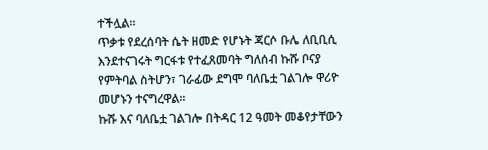ተችሏል።
ጥቃቱ የደረሰባት ሴት ዘመድ የሆኑት ጃርሶ ቡሌ ለቢቢሲ እንደተናገሩት ግርፋቱ የተፈጸመባት ግለሰብ ኩሹ ቦናያ የምትባል ስትሆን፣ ገራፊው ደግሞ ባለቤቷ ገልገሎ ዋሪዮ መሆኑን ተናግረዋል።
ኩሹ እና ባለቤቷ ገልገሎ በትዳር 12 ዓመት መቆየታቸውን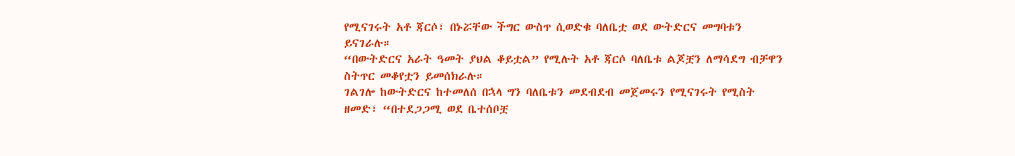የሚናገሩት አቶ ጃርሶ፣ በኑሯቸው ችግር ውስጥ ሲወድቁ ባለቤቷ ወደ ውትድርና መግባቱን ይናገራሉ።
“በውትድርና አራት ዓመት ያህል ቆይቷል” የሚሉት አቶ ጃርሶ ባለቤቱ ልጆቿን ለማሳደግ ብቻዋን ስትጥር መቆየቷን ይመሰክራሉ።
ገልገሎ ከውትድርና ከተመለሰ በኋላ ግን ባለቤቱን መደብደብ መጀመሩን የሚናገሩት የሚስት ዘመድ፣ “በተደጋጋሚ ወደ ቤተሰቦቿ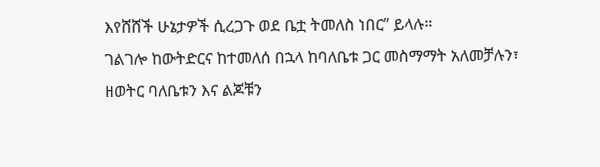እየሸሸች ሁኔታዎች ሲረጋጉ ወደ ቤቷ ትመለስ ነበር” ይላሉ።
ገልገሎ ከውትድርና ከተመለሰ በኋላ ከባለቤቱ ጋር መስማማት አለመቻሉን፣ ዘወትር ባለቤቱን እና ልጆቹን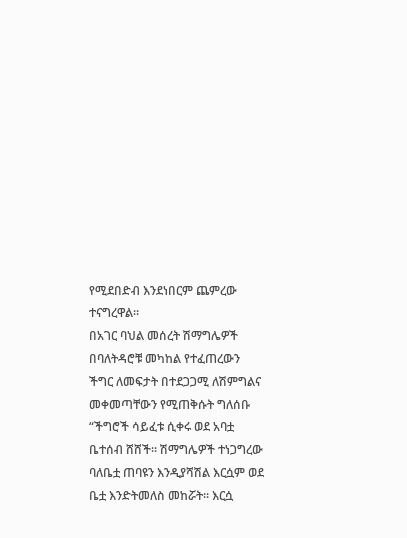የሚደበድብ እንደነበርም ጨምረው ተናግረዋል።
በአገር ባህል መሰረት ሽማግሌዎች በባለትዳሮቹ መካከል የተፈጠረውን ችግር ለመፍታት በተደጋጋሚ ለሽምግልና መቀመጣቸውን የሚጠቅሱት ግለሰቡ “ችግሮች ሳይፈቱ ሲቀሩ ወደ አባቷ ቤተሰብ ሸሸች። ሽማግሌዎች ተነጋግረው ባለቤቷ ጠባዩን እንዲያሻሽል እርሷም ወደ ቤቷ እንድትመለስ መከሯት። እርሷ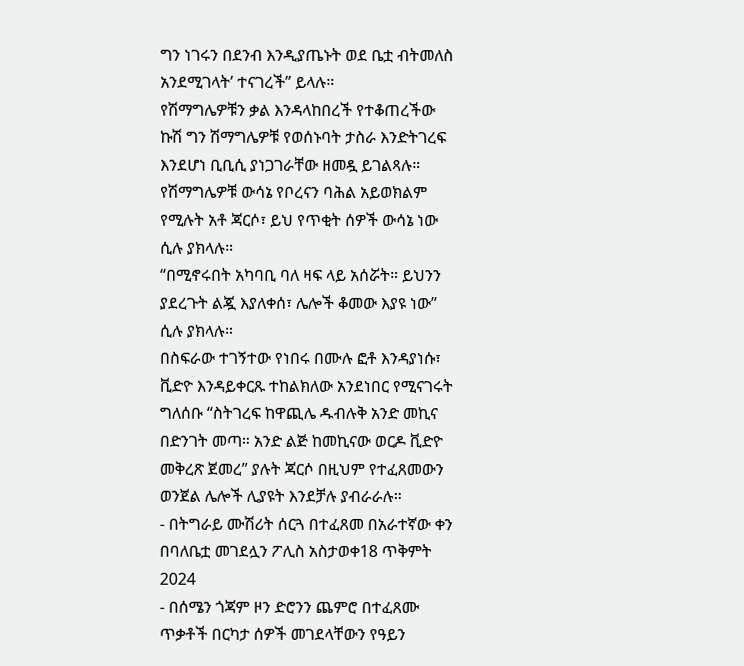ግን ነገሩን በደንብ እንዲያጤኑት ወደ ቤቷ ብትመለስ አንደሚገላት’ ተናገረች” ይላሉ።
የሽማግሌዎቹን ቃል እንዳላከበረች የተቆጠረችው ኩሽ ግን ሽማግሌዎቹ የወሰኑባት ታስራ እንድትገረፍ እንደሆነ ቢቢሲ ያነጋገራቸው ዘመዷ ይገልጻሉ።
የሽማግሌዎቹ ውሳኔ የቦረናን ባሕል አይወክልም የሚሉት አቶ ጃርሶ፣ ይህ የጥቂት ሰዎች ውሳኔ ነው ሲሉ ያክላሉ።
“በሚኖሩበት አካባቢ ባለ ዛፍ ላይ አሰሯት። ይህንን ያደረጉት ልጇ እያለቀሰ፣ ሌሎች ቆመው እያዩ ነው” ሲሉ ያክላሉ።
በስፍራው ተገኝተው የነበሩ በሙሉ ፎቶ እንዳያነሱ፣ ቪድዮ እንዳይቀርጹ ተከልክለው አንደነበር የሚናገሩት ግለሰቡ “ስትገረፍ ከዋጪሌ ዱብሉቅ አንድ መኪና በድንገት መጣ። አንድ ልጅ ከመኪናው ወርዶ ቪድዮ መቅረጽ ጀመረ” ያሉት ጃርሶ በዚህም የተፈጸመውን ወንጀል ሌሎች ሊያዩት እንደቻሉ ያብራራሉ።
- በትግራይ ሙሽሪት ሰርጓ በተፈጸመ በአራተኛው ቀን በባለቤቷ መገደሏን ፖሊስ አስታወቀ18 ጥቅምት 2024
- በሰሜን ጎጃም ዞን ድሮንን ጨምሮ በተፈጸሙ ጥቃቶች በርካታ ሰዎች መገደላቸውን የዓይን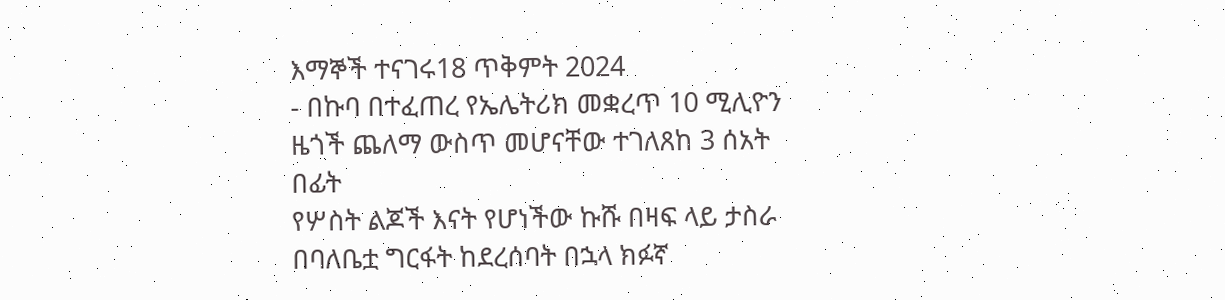እማኞች ተናገሩ18 ጥቅምት 2024
- በኩባ በተፈጠረ የኤሌትሪክ መቋረጥ 10 ሚሊዮን ዜጎች ጨለማ ውስጥ መሆናቸው ተገለጸከ 3 ሰአት በፊት
የሦስት ልጆች እናት የሆነችው ኩሹ በዛፍ ላይ ታስራ በባለቤቷ ግርፋት ከደረሰባት በኋላ ክፉኛ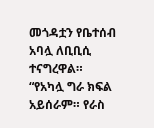መጎዳቷን የቤተሰብ አባሏ ለቢቢሲ ተናግረዋል።
“የአካሏ ግራ ክፍል አይሰራም። የራስ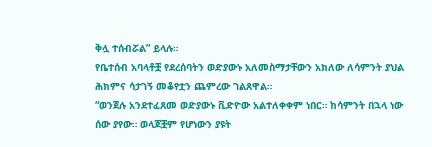ቅሏ ተሰብሯል” ይላሉ።
የቤተሰብ አባላቶቿ የደረሰባትን ወድያውኑ አለመስማታቸውን አክለው ለሳምንት ያህል ሕክምና ሳታገኝ መቆየቷን ጨምረው ገልጸዋል።
“ወንጀሉ አንደተፈጸመ ወድያውኑ ቪድዮው አልተለቀቀም ነበር። ከሳምንት በኋላ ነው ሰው ያየው። ወላጆቿም የሆነውን ያዩት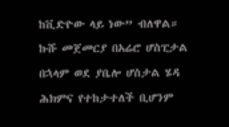ከቪድዮው ላይ ነው” ብለዋል።
ኩሹ መጀመርያ በአሬሮ ሆስፒታል በኋላም ወደ ያቤሎ ሆስታል ሄዳ ሕክምና የተከታተለች ቢሆንም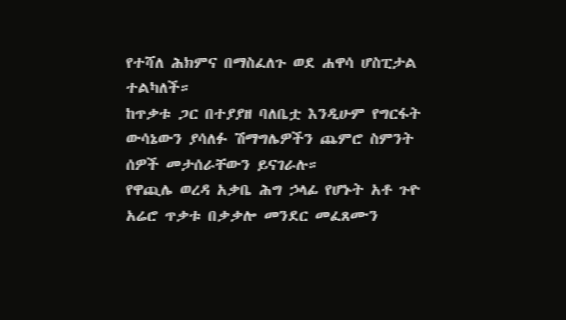የተሻለ ሕክምና በማስፈለጉ ወደ ሐዋሳ ሆስፒታል ተልካለች።
ከጥቃቱ ጋር በተያያዘ ባለቤቷ እንዲሁም የግርፋት ውሳኔውን ያሳለፉ ሽማግሌዎችን ጨምሮ ስምንት ሰዎች መታሰራቸውን ይናገራሉ።
የዋጪሌ ወረዳ አቃቤ ሕግ ኃላፊ የሆኑት አቶ ጉዮ አሬሮ ጥቃቱ በቃቃሎ መንደር መፈጸሙን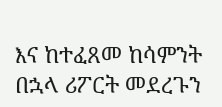እና ከተፈጸመ ከሳምንት በኋላ ሪፖርት መደረጉን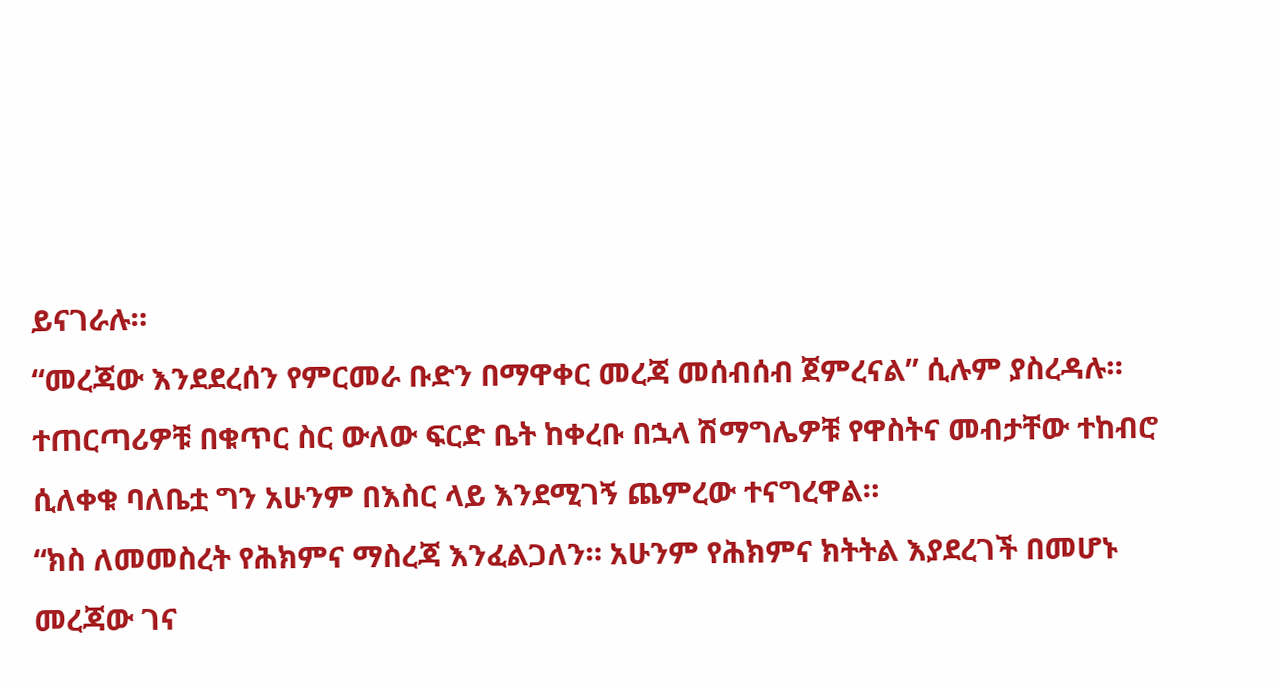ይናገራሉ።
“መረጃው እንደደረሰን የምርመራ ቡድን በማዋቀር መረጃ መሰብሰብ ጀምረናል” ሲሉም ያስረዳሉ።
ተጠርጣሪዎቹ በቁጥር ስር ውለው ፍርድ ቤት ከቀረቡ በኋላ ሽማግሌዎቹ የዋስትና መብታቸው ተከብሮ ሲለቀቁ ባለቤቷ ግን አሁንም በእስር ላይ እንደሚገኝ ጨምረው ተናግረዋል።
“ክስ ለመመስረት የሕክምና ማስረጃ እንፈልጋለን። አሁንም የሕክምና ክትትል እያደረገች በመሆኑ መረጃው ገና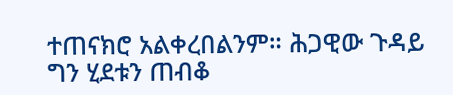ተጠናክሮ አልቀረበልንም። ሕጋዊው ጉዳይ ግን ሂደቱን ጠብቆ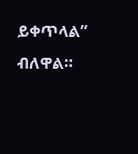ይቀጥላል” ብለዋል።